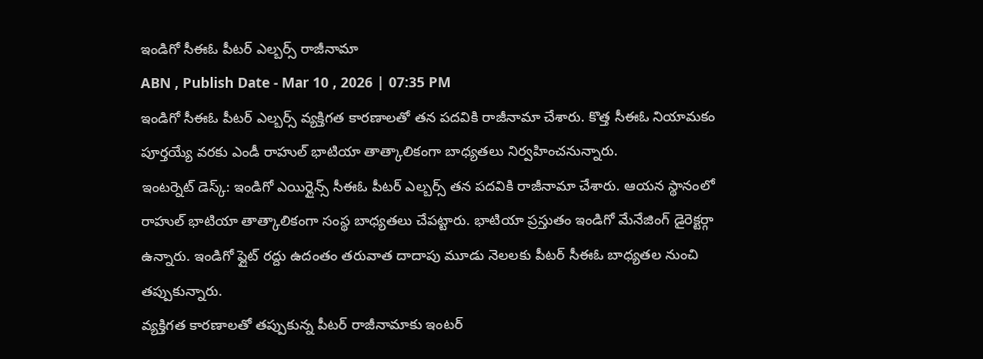ఇండిగో సీఈఓ పీటర్ ఎల్బర్స్ రాజీనామా
ABN , Publish Date - Mar 10 , 2026 | 07:35 PM
ఇండిగో సీఈఓ పీటర్ ఎల్బర్స్ వ్యక్తిగత కారణాలతో తన పదవికి రాజీనామా చేశారు. కొత్త సీఈఓ నియామకం పూర్తయ్యే వరకు ఎండీ రాహుల్ భాటియా తాత్కాలికంగా బాధ్యతలు నిర్వహించనున్నారు.
ఇంటర్నెట్ డెస్క్: ఇండిగో ఎయిర్లైన్స్ సీఈఓ పీటర్ ఎల్బర్స్ తన పదవికి రాజీనామా చేశారు. ఆయన స్థానంలో రాహుల్ భాటియా తాత్కాలికంగా సంస్థ బాధ్యతలు చేపట్టారు. భాటియా ప్రస్తుతం ఇండిగో మేనేజింగ్ డైరెక్టర్గా ఉన్నారు. ఇండిగో ఫ్లైట్ రద్దు ఉదంతం తరువాత దాదాపు మూడు నెలలకు పీటర్ సీఈఓ బాధ్యతల నుంచి తప్పుకున్నారు.
వ్యక్తిగత కారణాలతో తప్పుకున్న పీటర్ రాజీనామాకు ఇంటర్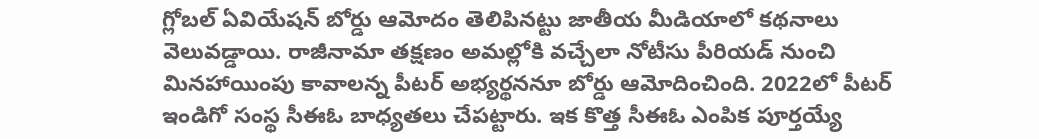గ్లోబల్ ఏవియేషన్ బోర్డు ఆమోదం తెలిపినట్టు జాతీయ మీడియాలో కథనాలు వెలువడ్డాయి. రాజీనామా తక్షణం అమల్లోకి వచ్చేలా నోటీసు పీరియడ్ నుంచి మినహాయింపు కావాలన్న పీటర్ అభ్యర్థననూ బోర్డు ఆమోదించింది. 2022లో పీటర్ ఇండిగో సంస్థ సీఈఓ బాధ్యతలు చేపట్టారు. ఇక కొత్త సీఈఓ ఎంపిక పూర్తయ్యే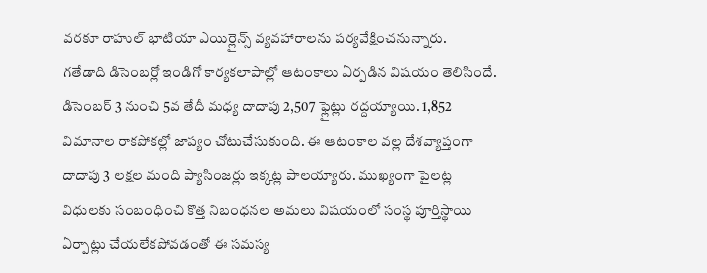వరకూ రాహుల్ భాటియా ఎయిర్లైన్స్ వ్యవహారాలను పర్యవేక్షించనున్నారు.
గతేడాది డిసెంబర్లో ఇండిగో కార్యకలాపాల్లో ఆటంకాలు ఏర్పడిన విషయం తెలిసిందే. డిసెంబర్ 3 నుంచి 5వ తేదీ మధ్య దాదాపు 2,507 ఫ్లైట్లు రద్దయ్యాయి. 1,852 విమానాల రాకపోకల్లో జాప్యం చోటుచేసుకుంది. ఈ ఆటంకాల వల్ల దేశవ్యాప్తంగా దాదాపు 3 లక్షల మంది ప్యాసింజర్లు ఇక్కట్ల పాలయ్యారు. ముఖ్యంగా పైలట్ల విధులకు సంబంధించి కొత్త నిబంధనల అమలు విషయంలో సంస్థ పూర్తిస్థాయి ఏర్పాట్లు చేయలేకపోవడంతో ఈ సమస్య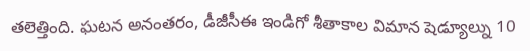తలెత్తింది. ఘటన అనంతరం, డీజీసీఈ ఇండిగో శీతాకాల విమాన షెడ్యూల్ను 10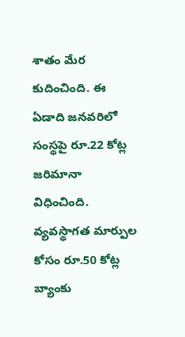శాతం మేర కుదించింది. ఈ ఏడాది జనవరిలో సంస్థపై రూ.22 కోట్ల జరిమానా విధించింది. వ్యవస్థాగత మార్పుల కోసం రూ.50 కోట్ల బ్యాంకు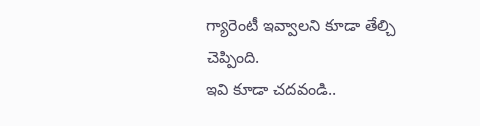గ్యారెంటీ ఇవ్వాలని కూడా తేల్చి చెప్పింది.
ఇవి కూడా చదవండి..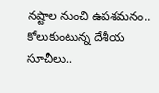నష్టాల నుంచి ఉపశమనం.. కోలుకుంటున్న దేశీయ సూచీలు..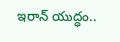ఇరాన్ యుద్ధం..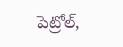పెట్రోల్,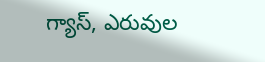గ్యాస్, ఎరువుల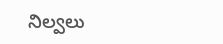నిల్వలు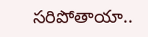సరిపోతాయా..